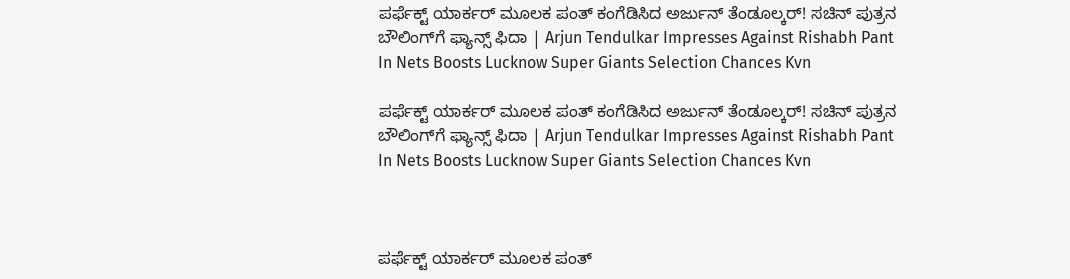ಪರ್ಫೆಕ್ಟ್ ಯಾರ್ಕರ್ ಮೂಲಕ ಪಂತ್ ಕಂಗೆಡಿಸಿದ ಅರ್ಜುನ್ ತೆಂಡೂಲ್ಕರ್! ಸಚಿನ್ ಪುತ್ರನ ಬೌಲಿಂಗ್‌ಗೆ ಫ್ಯಾನ್ಸ್ ಫಿದಾ | Arjun Tendulkar Impresses Against Rishabh Pant In Nets Boosts Lucknow Super Giants Selection Chances Kvn

ಪರ್ಫೆಕ್ಟ್ ಯಾರ್ಕರ್ ಮೂಲಕ ಪಂತ್ ಕಂಗೆಡಿಸಿದ ಅರ್ಜುನ್ ತೆಂಡೂಲ್ಕರ್! ಸಚಿನ್ ಪುತ್ರನ ಬೌಲಿಂಗ್‌ಗೆ ಫ್ಯಾನ್ಸ್ ಫಿದಾ | Arjun Tendulkar Impresses Against Rishabh Pant In Nets Boosts Lucknow Super Giants Selection Chances Kvn



ಪರ್ಫೆಕ್ಟ್ ಯಾರ್ಕರ್ ಮೂಲಕ ಪಂತ್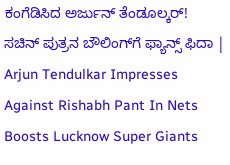ಕಂಗೆಡಿಸಿದ ಅರ್ಜುನ್ ತೆಂಡೂಲ್ಕರ್! ಸಚಿನ್ ಪುತ್ರನ ಬೌಲಿಂಗ್‌ಗೆ ಫ್ಯಾನ್ಸ್ ಫಿದಾ | Arjun Tendulkar Impresses Against Rishabh Pant In Nets Boosts Lucknow Super Giants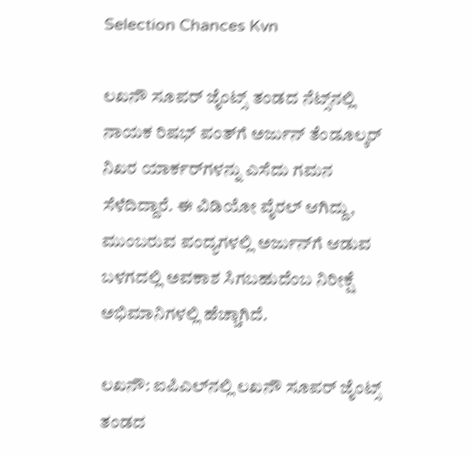Selection Chances Kvn

ಲಖನೌ ಸೂಪರ್ ಜೈಂಟ್ಸ್ ತಂಡದ ನೆಟ್ಸ್‌ನಲ್ಲಿ ನಾಯಕ ರಿಷಭ್ ಪಂತ್‌ಗೆ ಅರ್ಜುನ್ ತೆಂಡೂಲ್ಕರ್ ನಿಖರ ಯಾರ್ಕರ್‌ಗಳನ್ನು ಎಸೆದು ಗಮನ ಸೆಳೆದಿದ್ದಾರೆ. ಈ ವಿಡಿಯೋ ವೈರಲ್ ಆಗಿದ್ದು, ಮುಂಬರುವ ಪಂದ್ಯಗಳಲ್ಲಿ ಅರ್ಜುನ್‌ಗೆ ಆಡುವ ಬಳಗದಲ್ಲಿ ಅವಕಾಶ ಸಿಗಬಹುದೆಂಬ ನಿರೀಕ್ಷೆ ಅಭಿಮಾನಿಗಳಲ್ಲಿ ಹೆಚ್ಚಾಗಿದೆ.

ಲಖನೌ: ಐಪಿಎಲ್‌ನಲ್ಲಿ ಲಖನೌ ಸೂಪರ್ ಜೈಂಟ್ಸ್ ತಂಡದ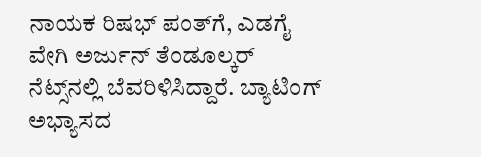ನಾಯಕ ರಿಷಭ್ ಪಂತ್‌ಗೆ, ಎಡಗೈ ವೇಗಿ ಅರ್ಜುನ್ ತೆಂಡೂಲ್ಕರ್ ನೆಟ್ಸ್‌ನಲ್ಲಿ ಬೆವರಿಳಿಸಿದ್ದಾರೆ. ಬ್ಯಾಟಿಂಗ್ ಅಭ್ಯಾಸದ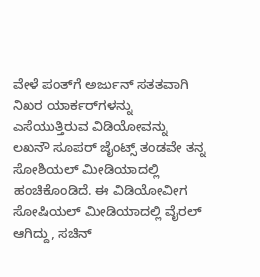ವೇಳೆ ಪಂತ್‌ಗೆ ಅರ್ಜುನ್ ಸತತವಾಗಿ ನಿಖರ ಯಾರ್ಕರ್‌ಗಳನ್ನು ಎಸೆಯುತ್ತಿರುವ ವಿಡಿಯೋವನ್ನು ಲಖನೌ ಸೂಪರ್ ಜೈಂಟ್ಸ್ ತಂಡವೇ ತನ್ನ ಸೋಶಿಯಲ್ ಮೀಡಿಯಾದಲ್ಲಿ ಹಂಚಿಕೊಂಡಿದೆ. ಈ ವಿಡಿಯೋವೀಗ ಸೋಷಿಯಲ್ ಮೀಡಿಯಾದಲ್ಲಿ ವೈರಲ್ ಆಗಿದ್ದು, ಸಚಿನ್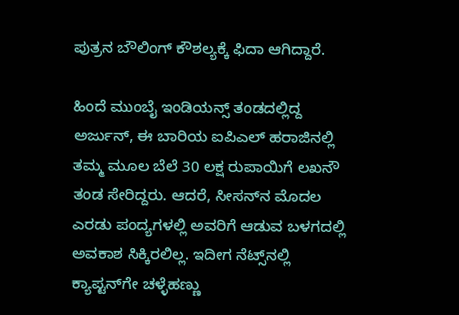ಪುತ್ರನ ಬೌಲಿಂಗ್ ಕೌಶಲ್ಯಕ್ಕೆ ಫಿದಾ ಆಗಿದ್ದಾರೆ.

ಹಿಂದೆ ಮುಂಬೈ ಇಂಡಿಯನ್ಸ್ ತಂಡದಲ್ಲಿದ್ದ ಅರ್ಜುನ್, ಈ ಬಾರಿಯ ಐಪಿಎಲ್ ಹರಾಜಿನಲ್ಲಿ ತಮ್ಮ ಮೂಲ ಬೆಲೆ 30 ಲಕ್ಷ ರುಪಾಯಿಗೆ ಲಖನೌ ತಂಡ ಸೇರಿದ್ದರು. ಆದರೆ, ಸೀಸನ್‌ನ ಮೊದಲ ಎರಡು ಪಂದ್ಯಗಳಲ್ಲಿ ಅವರಿಗೆ ಆಡುವ ಬಳಗದಲ್ಲಿ ಅವಕಾಶ ಸಿಕ್ಕಿರಲಿಲ್ಲ. ಇದೀಗ ನೆಟ್ಸ್‌ನಲ್ಲಿ ಕ್ಯಾಪ್ಟನ್‌ಗೇ ಚಳ್ಳೆಹಣ್ಣು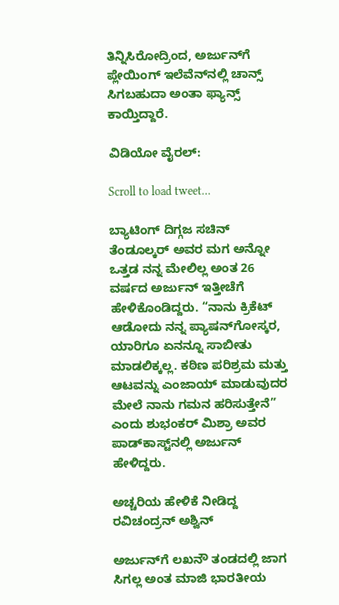ತಿನ್ನಿಸಿರೋದ್ರಿಂದ, ಅರ್ಜುನ್‌ಗೆ ಪ್ಲೇಯಿಂಗ್ ಇಲೆವೆನ್‌ನಲ್ಲಿ ಚಾನ್ಸ್ ಸಿಗಬಹುದಾ ಅಂತಾ ಫ್ಯಾನ್ಸ್ ಕಾಯ್ತಿದ್ದಾರೆ.

ವಿಡಿಯೋ ವೈರಲ್:

Scroll to load tweet…

ಬ್ಯಾಟಿಂಗ್ ದಿಗ್ಗಜ ಸಚಿನ್ ತೆಂಡೂಲ್ಕರ್ ಅವರ ಮಗ ಅನ್ನೋ ಒತ್ತಡ ನನ್ನ ಮೇಲಿಲ್ಲ ಅಂತ 26 ವರ್ಷದ ಅರ್ಜುನ್ ಇತ್ತೀಚೆಗೆ ಹೇಳಿಕೊಂಡಿದ್ದರು. “ನಾನು ಕ್ರಿಕೆಟ್ ಆಡೋದು ನನ್ನ ಪ್ಯಾಷನ್‌ಗೋಸ್ಕರ, ಯಾರಿಗೂ ಏನನ್ನೂ ಸಾಬೀತು ಮಾಡಲಿಕ್ಕಲ್ಲ. ಕಠಿಣ ಪರಿಶ್ರಮ ಮತ್ತು ಆಟವನ್ನು ಎಂಜಾಯ್ ಮಾಡುವುದರ ಮೇಲೆ ನಾನು ಗಮನ ಹರಿಸುತ್ತೇನೆ” ಎಂದು ಶುಭಂಕರ್ ಮಿಶ್ರಾ ಅವರ ಪಾಡ್‌ಕಾಸ್ಟ್‌ನಲ್ಲಿ ಅರ್ಜುನ್ ಹೇಳಿದ್ದರು.

ಅಚ್ಚರಿಯ ಹೇಳಿಕೆ ನೀಡಿದ್ದ ರವಿಚಂದ್ರನ್ ಅಶ್ವಿನ್

ಅರ್ಜುನ್‌ಗೆ ಲಖನೌ ತಂಡದಲ್ಲಿ ಜಾಗ ಸಿಗಲ್ಲ ಅಂತ ಮಾಜಿ ಭಾರತೀಯ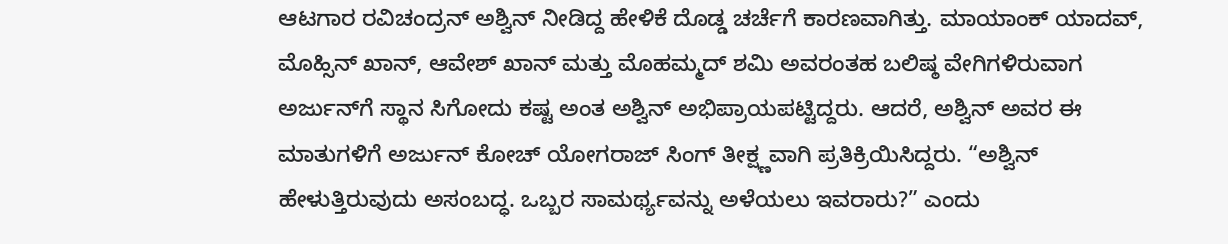ಆಟಗಾರ ರವಿಚಂದ್ರನ್ ಅಶ್ವಿನ್ ನೀಡಿದ್ದ ಹೇಳಿಕೆ ದೊಡ್ಡ ಚರ್ಚೆಗೆ ಕಾರಣವಾಗಿತ್ತು. ಮಾಯಾಂಕ್ ಯಾದವ್, ಮೊಹ್ಸಿನ್ ಖಾನ್, ಆವೇಶ್ ಖಾನ್ ಮತ್ತು ಮೊಹಮ್ಮದ್ ಶಮಿ ಅವರಂತಹ ಬಲಿಷ್ಠ ವೇಗಿಗಳಿರುವಾಗ ಅರ್ಜುನ್‌ಗೆ ಸ್ಥಾನ ಸಿಗೋದು ಕಷ್ಟ ಅಂತ ಅಶ್ವಿನ್ ಅಭಿಪ್ರಾಯಪಟ್ಟಿದ್ದರು. ಆದರೆ, ಅಶ್ವಿನ್ ಅವರ ಈ ಮಾತುಗಳಿಗೆ ಅರ್ಜುನ್ ಕೋಚ್ ಯೋಗರಾಜ್ ಸಿಂಗ್ ತೀಕ್ಷ್ಣವಾಗಿ ಪ್ರತಿಕ್ರಿಯಿಸಿದ್ದರು. “ಅಶ್ವಿನ್ ಹೇಳುತ್ತಿರುವುದು ಅಸಂಬದ್ಧ. ಒಬ್ಬರ ಸಾಮರ್ಥ್ಯವನ್ನು ಅಳೆಯಲು ಇವರಾರು?” ಎಂದು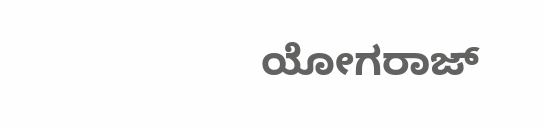ಯೋಗರಾಜ್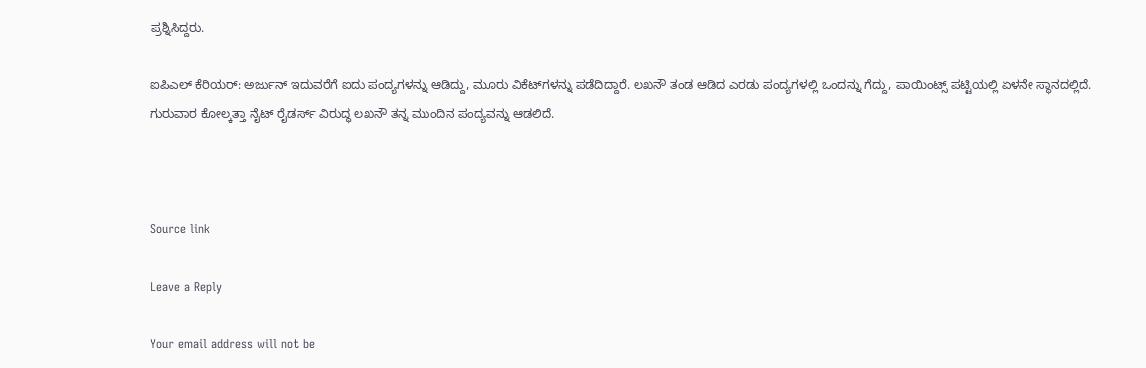ಪ್ರಶ್ನಿಸಿದ್ದರು.

ಐಪಿಎಲ್ ಕೆರಿಯರ್: ಅರ್ಜುನ್ ಇದುವರೆಗೆ ಐದು ಪಂದ್ಯಗಳನ್ನು ಆಡಿದ್ದು, ಮೂರು ವಿಕೆಟ್‌ಗಳನ್ನು ಪಡೆದಿದ್ದಾರೆ. ಲಖನೌ ತಂಡ ಆಡಿದ ಎರಡು ಪಂದ್ಯಗಳಲ್ಲಿ ಒಂದನ್ನು ಗೆದ್ದು, ಪಾಯಿಂಟ್ಸ್ ಪಟ್ಟಿಯಲ್ಲಿ ಏಳನೇ ಸ್ಥಾನದಲ್ಲಿದೆ. ಗುರುವಾರ ಕೋಲ್ಕತ್ತಾ ನೈಟ್ ರೈಡರ್ಸ್ ವಿರುದ್ಧ ಲಖನೌ ತನ್ನ ಮುಂದಿನ ಪಂದ್ಯವನ್ನು ಆಡಲಿದೆ.



Source link

Leave a Reply

Your email address will not be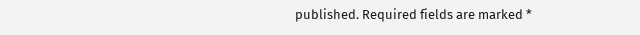published. Required fields are marked *